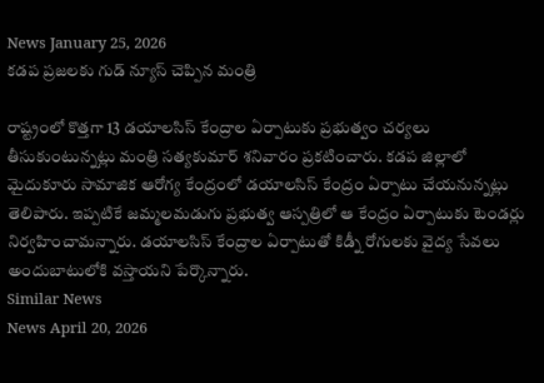News January 25, 2026
కడప ప్రజలకు గుడ్ న్యూస్ చెప్పిన మంత్రి

రాష్ట్రంలో కొత్తగా 13 డయాలసిస్ కేంద్రాల ఏర్పాటుకు ప్రభుత్వం చర్యలు తీసుకుంటున్నట్లు మంత్రి సత్యకుమార్ శనివారం ప్రకటించారు. కడప జిల్లాలో మైదుకూరు సామాజిక ఆరోగ్య కేంద్రంలో డయాలసిస్ కేంద్రం ఏర్పాటు చేయనున్నట్లు తెలిపారు. ఇప్పటికే జమ్మలమడుగు ప్రభుత్వ ఆస్పత్రిలో ఆ కేంద్రం ఏర్పాటుకు టెండర్లు నిర్వహించామన్నారు. డయాలసిస్ కేంద్రాల ఏర్పాటుతో కిడ్నీ రోగులకు వైద్య సేవలు అందుబాటులోకి వస్తాయని పేర్కొన్నారు.
Similar News
News April 20, 2026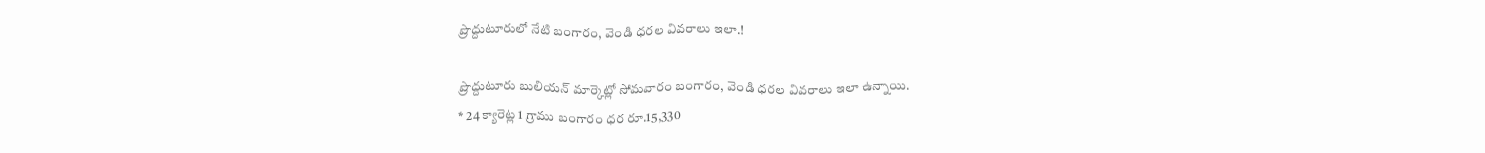ప్రొద్దుటూరులో నేటి బంగారం, వెండి ధరల వివరాలు ఇలా.!

ప్రొద్దుటూరు బులియన్ మార్కెట్లో సోమవారం బంగారం, వెండి ధరల వివరాలు ఇలా ఉన్నాయి.
* 24 క్యారెట్ల 1 గ్రాము బంగారం ధర రూ.15,330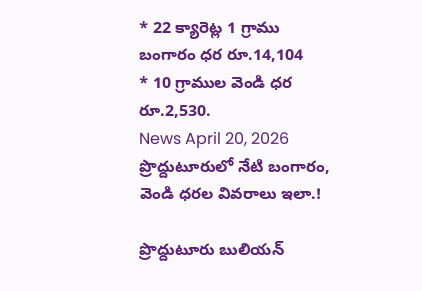* 22 క్యారెట్ల 1 గ్రాము బంగారం ధర రూ.14,104
* 10 గ్రాముల వెండి ధర రూ.2,530.
News April 20, 2026
ప్రొద్దుటూరులో నేటి బంగారం, వెండి ధరల వివరాలు ఇలా.!

ప్రొద్దుటూరు బులియన్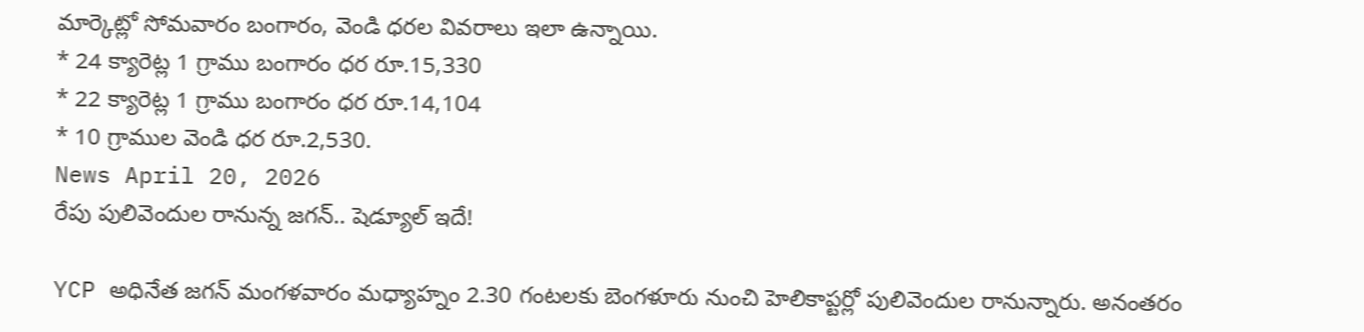మార్కెట్లో సోమవారం బంగారం, వెండి ధరల వివరాలు ఇలా ఉన్నాయి.
* 24 క్యారెట్ల 1 గ్రాము బంగారం ధర రూ.15,330
* 22 క్యారెట్ల 1 గ్రాము బంగారం ధర రూ.14,104
* 10 గ్రాముల వెండి ధర రూ.2,530.
News April 20, 2026
రేపు పులివెందుల రానున్న జగన్.. షెడ్యూల్ ఇదే!

YCP అధినేత జగన్ మంగళవారం మధ్యాహ్నం 2.30 గంటలకు బెంగళూరు నుంచి హెలికాప్టర్లో పులివెందుల రానున్నారు. అనంతరం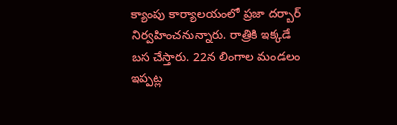క్యాంపు కార్యాలయంలో ప్రజా దర్బార్ నిర్వహించనున్నారు. రాత్రికి ఇక్కడే బస చేస్తారు. 22న లింగాల మండలం ఇప్పట్ల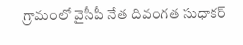గ్రామంలో వైసీపీ నేత దివంగత సుధాకర్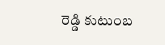రెడ్డి కుటుంబ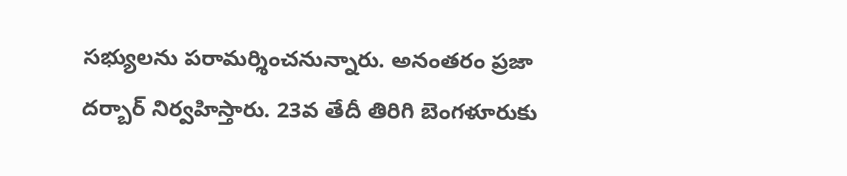సభ్యులను పరామర్శించనున్నారు. అనంతరం ప్రజా దర్బార్ నిర్వహిస్తారు. 23వ తేదీ తిరిగి బెంగళూరుకు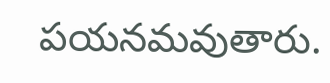పయనమవుతారు.